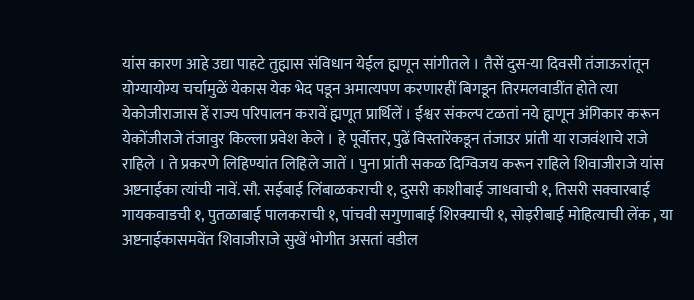यांस कारण आहे उद्या पाहटे तुह्मास संविधान येईल ह्मणून सांगीतले । तैसें दुस-या दिवसी तंजाऊरांतून योग्यायोग्य चर्चामुळें येकास येक भेद पडून अमात्यपण करणारहीं बिगडून तिरमलवाडींत होते त्या येकोजीराजास हें राज्य परिपालन करावें ह्मणूत प्रार्थिलें । ईश्वर संकल्प टळतां नये ह्मणून अंगिकार करून येकोंजीराजे तंजावुर किल्ला प्रवेश केले । हे पूर्वोत्तर, पुढें विस्तारेंकडून तंजाउर प्रांती या राजवंशाचे राजे राहिले । ते प्रकरणे लिहिण्यांत लिहिले जातें । पुना प्रांती सकळ दिग्विजय करून राहिले शिवाजीराजे यांस अष्टनाईका त्यांची नावें. सौ. सईबाई लिंबाळकराची १, दुसरी काशीबाई जाधवाची १, तिसरी सक्वारबाई गायकवाडची १, पुतळाबाई पालकराची १, पांचवी सगुणाबाई शिरक्याची १, सोइरीबाई मोहित्याची लेंक , या अष्टनाईकासमवेंत शिवाजीराजे सुखें भोगीत असतां वडील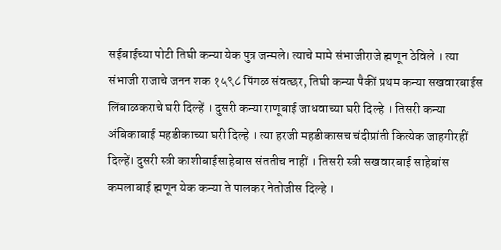सईबाईच्या पोटी तिघी कन्या येक पुत्र जन्मले। त्याचे मामे संभाजीराजे ह्मणून ठेविले । त्या संभाजी राजाचे जनन शक १५९८ पिंगळ संवत्छर, तिघी कन्या पैकीं प्रथम कन्या सखवारबाईस लिंबाळकराचे घरी दिल्हें । दुसरी कन्या राणूबाई जाधवाच्या घरी दिल्हे । तिसरी कन्या अंबिकाबाई महडीकाच्या घरी दिल्हे । त्या हरजी महडीकासच चंदीप्रांती कित्येक जाहगीरहीं दिल्हें। दुसरी स्त्री काशीबाईसाहेबास संततीच नाहीं । तिसरी स्त्री सखवारबाई साहेबांस कमलाबाई ह्मणून येक कन्या ते पालकर नेतोजीस दिल्हे ।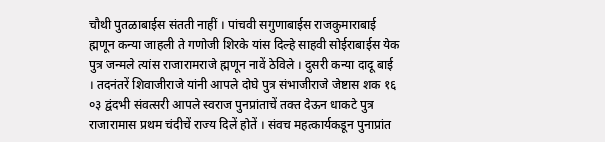चौथी पुतळाबाईस संतती नाहीं । पांचवी सगुणाबाईस राजकुमाराबाई ह्मणून कन्या जाहली ते गणोजी शिरके यांस दिल्हे साहवी सोईराबाईस येक पुत्र जन्मले त्यांस राजारामराजे ह्मणून नावें ठेविले । दुसरी कन्या दादू बाई । तदनंतरें शिवाजीराजे यांनी आपले दोघे पुत्र संभाजीराजे जेष्टास शक १६ ०३ द्वंदभी संवत्सरी आपले स्वराज पुनप्रांताचें तक्त देऊन धाकटे पुत्र राजारामास प्रथम चंदीचें राज्य दिलें होतें । संवच महत्कार्यकडून पुनाप्रांत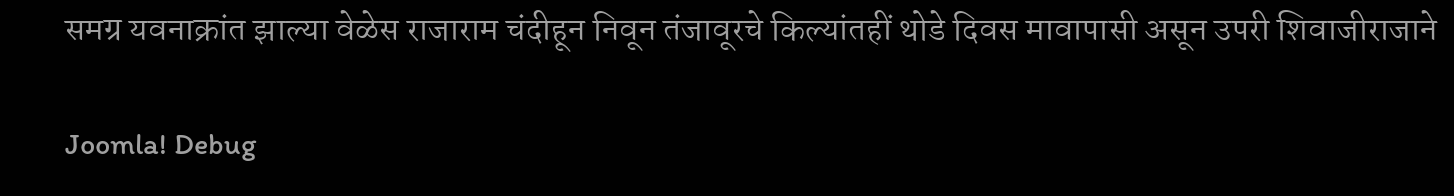समग्र यवनाक्रांत झाल्या वेळेस राजाराम चंदीहून निवून तंजावूरचे किल्यांतहीं थोडे दिवस मावापासी असून उपरी शिवाजीराजाने

Joomla! Debug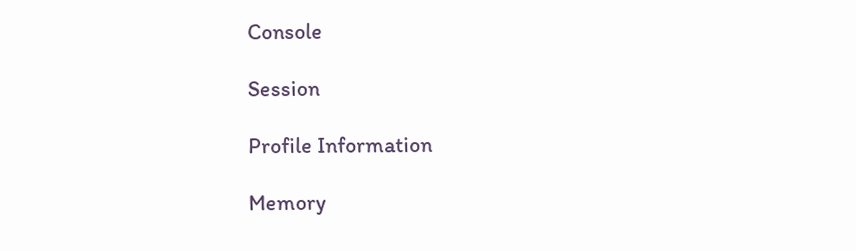Console

Session

Profile Information

Memory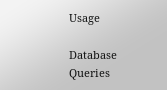Usage

Database Queries